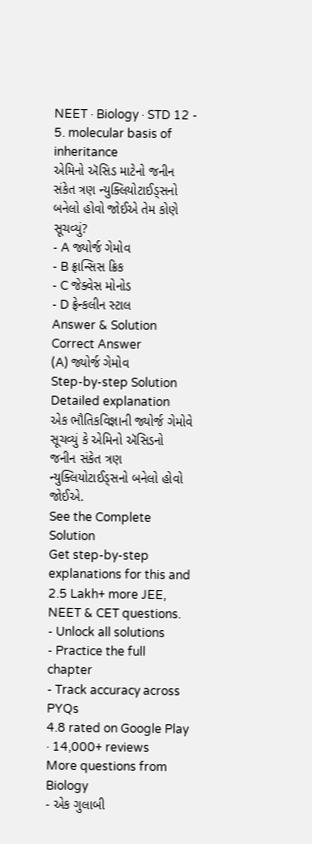NEET · Biology · STD 12 - 5. molecular basis of inheritance
એમિનો ઍસિડ માટેનો જનીન સંકેત ત્રણ ન્યુક્લિયોટાઈડ્સનો બનેલો હોવો જોઈએ તેમ કોણે સૂચવ્યું?
- A જ્યોર્જ ગેમોવ
- B ફ્રાન્સિસ ક્રિક
- C જેક્વેસ મોનોડ
- D ફ્રેન્કલીન સ્ટાલ
Answer & Solution
Correct Answer
(A) જ્યોર્જ ગેમોવ
Step-by-step Solution
Detailed explanation
એક ભૌતિકવિજ્ઞાની જ્યોર્જ ગેમોવે સૂચવ્યું કે એમિનો ઍસિડનો જનીન સંકેત ત્રણ ન્યુક્લિયોટાઈડ્સનો બનેલો હોવો જોઈએ.
See the Complete Solution
Get step-by-step explanations for this and 2.5 Lakh+ more JEE, NEET & CET questions.
- Unlock all solutions
- Practice the full chapter
- Track accuracy across PYQs
4.8 rated on Google Play · 14,000+ reviews
More questions from Biology
- એક ગુલાબી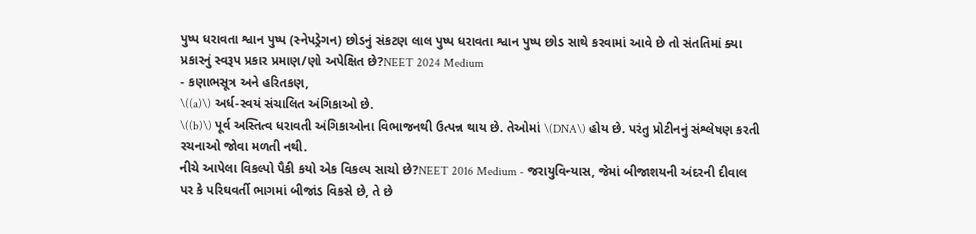પુષ્પ ધરાવતા શ્વાન પુષ્પ (સ્નેપડ્રેગન) છોડનું સંકટણ લાલ પુષ્પ ધરાવતા શ્વાન પુષ્પ છોડ સાથે કરવામાં આવે છે તો સંતતિમાં ક્યા પ્રકારનું સ્વરૂપ પ્રકાર પ્રમાણ/ણો અપેક્ષિત છે?NEET 2024 Medium
- કણાભસૂત્ર અને હરિતકણ,
\((a)\) અર્ધ-સ્વયં સંચાલિત અંગિકાઓ છે.
\((b)\) પૂર્વ અસ્તિત્વ ધરાવતી અંગિકાઓના વિભાજનથી ઉત્પન્ન થાય છે. તેઓમાં \(DNA\) હોય છે. પરંતુ પ્રોટીનનું સંશ્લેષણ કરતી રચનાઓ જોવા મળતી નથી.
નીચે આપેલા વિકલ્પો પૈકી કયો એક વિકલ્પ સાચો છે?NEET 2016 Medium - જરાયુવિન્યાસ, જેમાં બીજાશયની અંદરની દીવાલ પર કે પરિઘવર્તી ભાગમાં બીજાંડ વિકસે છે, તે છે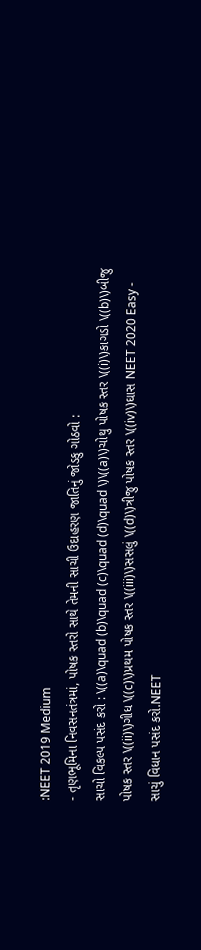:NEET 2019 Medium
- તૃણભૂમિના નિવસનતંત્રમાં, પોષક સ્તરો સાથે તેમની સાચી ઉદાહરણ જાતિનું જોડકુ ગોઠવો :
સાચો વિકલ્પ પસંદ કરો : \((a)\quad (b)\quad (c)\quad (d)\quad \)\((a)\)ચોથુ પોષક સ્તર \((i)\)કાગડો \((b)\)બીજુ પોષક સ્તર \((ii)\)ગીધ \((c)\)પ્રથમ પોષક સ્તર \((iii)\)સસલું \((d)\)ત્રીજુ પોષક સ્તર \((iv)\)ઘાસ NEET 2020 Easy - સાચું વિધાન પસંદ કરો.NEET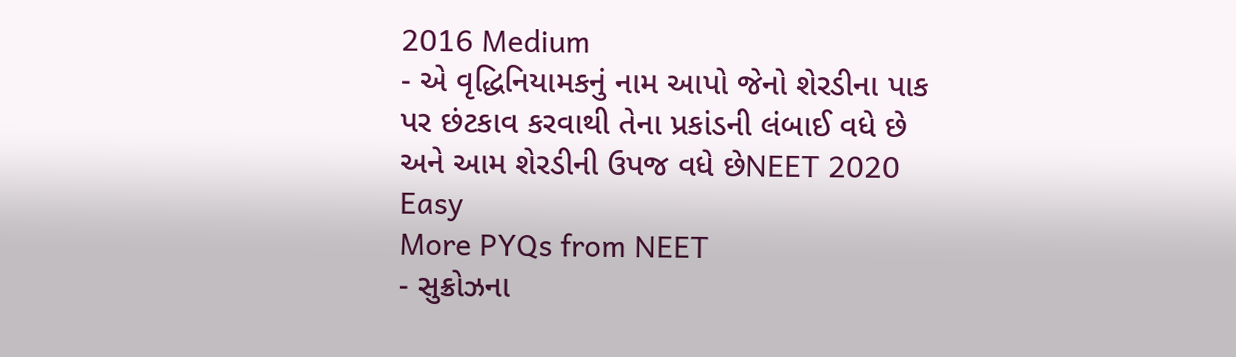2016 Medium
- એ વૃદ્ધિનિયામકનું નામ આપો જેનો શેરડીના પાક પર છંટકાવ કરવાથી તેના પ્રકાંડની લંબાઈ વધે છે અને આમ શેરડીની ઉપજ વધે છેNEET 2020 Easy
More PYQs from NEET
- સુક્રોઝના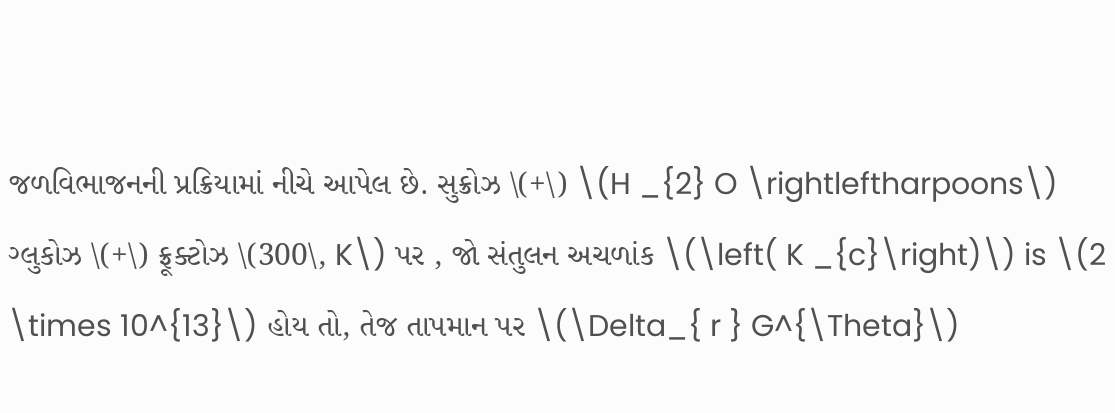જળવિભાજનની પ્રક્રિયામાં નીચે આપેલ છે. સુક્રોઝ \(+\) \(H _{2} O \rightleftharpoons\) ગ્લુકોઝ \(+\) ફ્રૂક્ટોઝ \(300\, K\) પર , જો સંતુલન અચળાંક \(\left( K _{c}\right)\) is \(2 \times 10^{13}\) હોય તો, તેજ તાપમાન પર \(\Delta_{ r } G^{\Theta}\)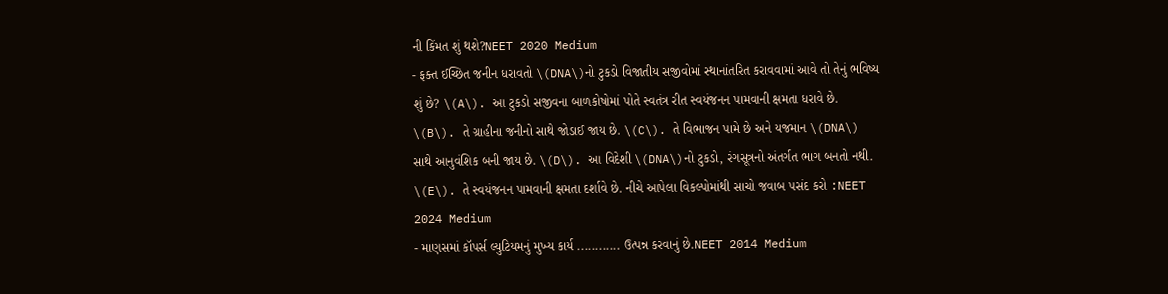ની કિંમત શું થશે?NEET 2020 Medium
- ફક્ત ઈચ્છિત જનીન ધરાવતો \(DNA\)નો ટુકડો વિજાતીય સજીવોમાં સ્થાનાંતરિત કરાવવામાં આવે તો તેનું ભવિષ્ય શું છે? \(A\). આ ટુકડો સજીવના બાળકોષોમાં પોતે સ્વતંત્ર રીત સ્વયંજનન પામવાની ક્ષમતા ધરાવે છે. \(B\). તે ગ્રાહીના જનીનો સાથે જોડાઈ જાય છે. \(C\). તે વિભાજન પામે છે અને યજમાન \(DNA\) સાથે આનુવંશિક બની જાય છે. \(D\). આ વિદેશી \(DNA\)નો ટુકડો, રંગસૂત્રનો અંતર્ગત ભાગ બનતો નથી. \(E\). તે સ્વયંજનન પામવાની ક્ષમતા દર્શાવે છે. નીચે આપેલા વિકલ્પોમાંથી સાચો જવાબ ૫સંદ કરો :NEET 2024 Medium
- માણસમાં કૉપર્સ લ્યુટિયમનું મુખ્ય કાર્ય ............ ઉત્પન્ન કરવાનું છે.NEET 2014 Medium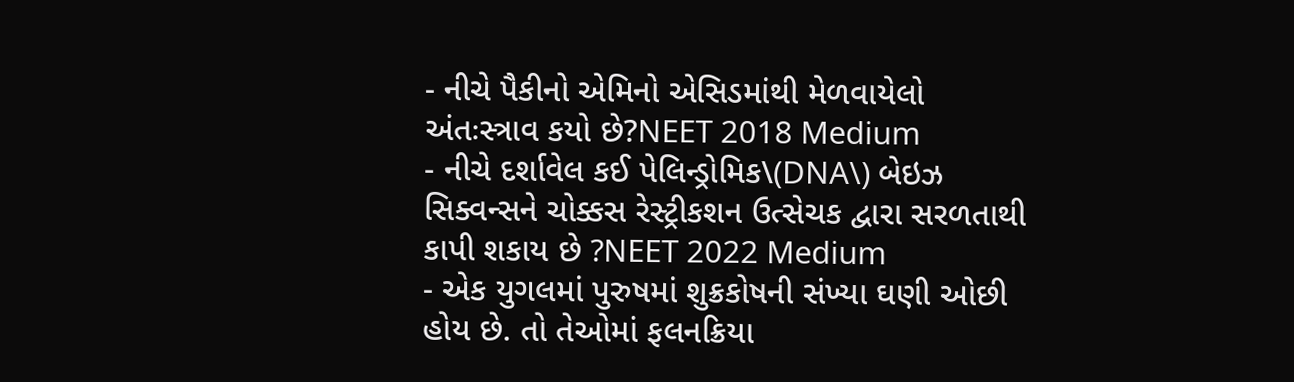- નીચે પૈકીનો એમિનો એસિડમાંથી મેળવાયેલો અંતઃસ્ત્રાવ કયો છે?NEET 2018 Medium
- નીચે દર્શાવેલ કઈ પેલિન્ડ્રોમિક\(DNA\) બેઇઝ સિક્વન્સને ચોક્કસ રેસ્ટ્રીકશન ઉત્સેચક દ્વારા સરળતાથી કાપી શકાય છે ?NEET 2022 Medium
- એક યુગલમાં પુરુષમાં શુક્રકોષની સંખ્યા ઘણી ઓછી હોય છે. તો તેઓમાં ફલનક્રિયા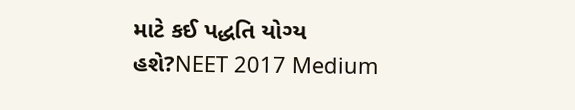માટે કઈ પદ્ધતિ યોગ્ય હશે?NEET 2017 Medium